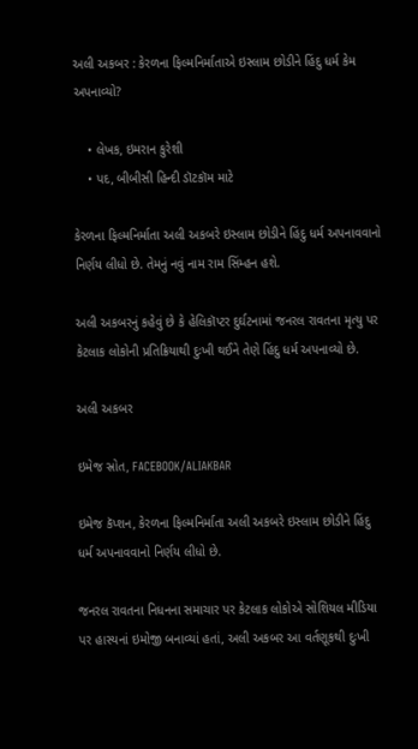અલી અકબર : કેરળના ફિલ્મનિર્માતાએ ઇસ્લામ છોડીને હિંદુ ધર્મ કેમ અપનાવ્યો?

    • લેખક, ઇમરાન કુરેશી
    • પદ, બીબીસી હિન્દી ડૉટકૉમ માટે

કેરળના ફિલ્મનિર્માતા અલી અકબરે ઇસ્લામ છોડીને હિંદુ ધર્મ અપનાવવાનો નિર્ણય લીધો છે. તેમનું નવું નામ રામ સિંમ્હન હશે.

અલી અકબરનું કહેવું છે કે હેલિકૉપ્ટર દુર્ઘટનામાં જનરલ રાવતના મૃત્યુ પર કેટલાક લોકોની પ્રતિક્રિયાથી દુઃખી થઈને તેણે હિંદુ ધર્મ અપનાવ્યો છે.

અલી અકબર

ઇમેજ સ્રોત, FACEBOOK/ALIAKBAR

ઇમેજ કૅપ્શન, કેરળના ફિલ્મનિર્માતા અલી અકબરે ઇસ્લામ છોડીને હિંદુ ધર્મ અપનાવવાનો નિર્ણય લીધો છે.

જનરલ રાવતના નિધનના સમાચાર પર કેટલાક લોકોએ સોશિયલ મીડિયા પર હાસ્યનાં ઇમોજી બનાવ્યાં હતાં, અલી અકબર આ વર્તણૂકથી દુઃખી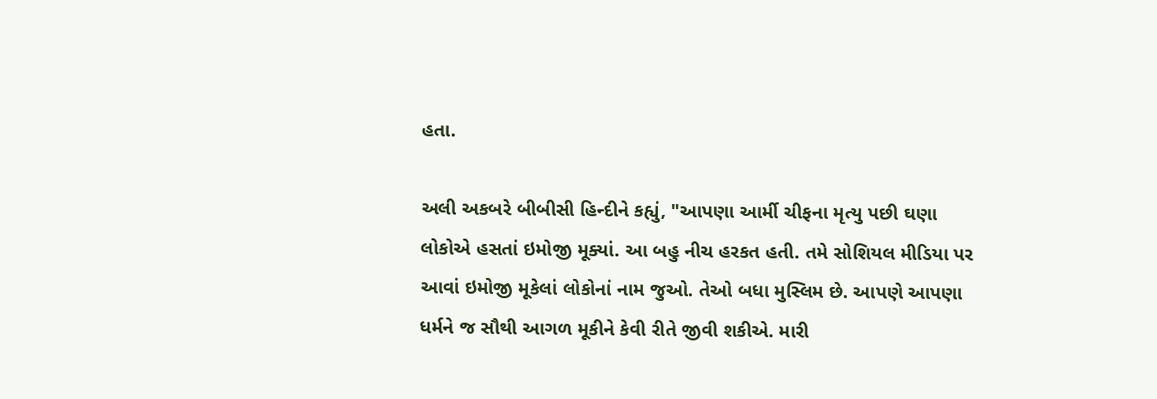હતા.

અલી અકબરે બીબીસી હિન્દીને કહ્યું, "આપણા આર્મી ચીફના મૃત્યુ પછી ઘણા લોકોએ હસતાં ઇમોજી મૂક્યાં. આ બહુ નીચ હરકત હતી. તમે સોશિયલ મીડિયા પર આવાં ઇમોજી મૂકેલાં લોકોનાં નામ જુઓ. તેઓ બધા મુસ્લિમ છે. આપણે આપણા ધર્મને જ સૌથી આગળ મૂકીને કેવી રીતે જીવી શકીએ. મારી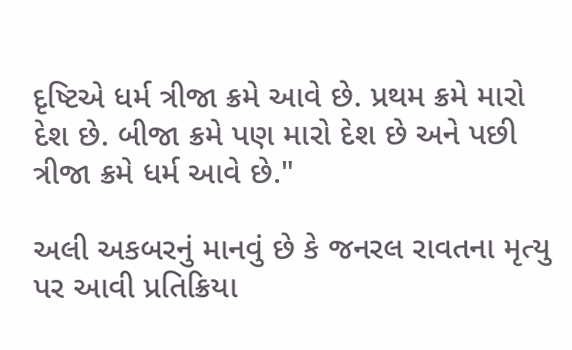દૃષ્ટિએ ધર્મ ત્રીજા ક્રમે આવે છે. પ્રથમ ક્રમે મારો દેશ છે. બીજા ક્રમે પણ મારો દેશ છે અને પછી ત્રીજા ક્રમે ધર્મ આવે છે."

અલી અકબરનું માનવું છે કે જનરલ રાવતના મૃત્યુ પર આવી પ્રતિક્રિયા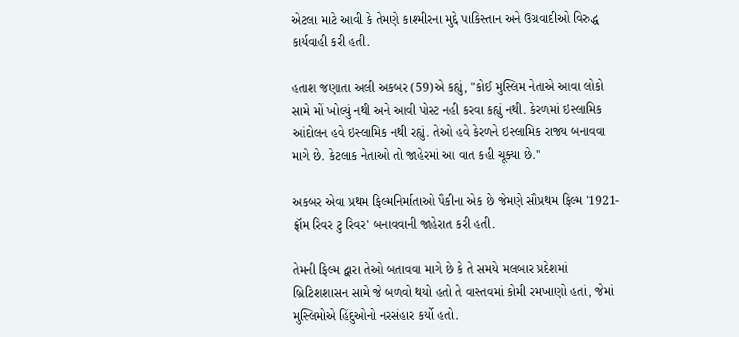એટલા માટે આવી કે તેમણે કાશ્મીરના મુદ્દે પાકિસ્તાન અને ઉગ્રવાદીઓ વિરુદ્ધ કાર્યવાહી કરી હતી.

હતાશ જણાતા અલી અકબર (59)એ કહ્યું, "કોઈ મુસ્લિમ નેતાએ આવા લોકો સામે મોં ખોલ્યું નથી અને આવી પોસ્ટ નહી કરવા કહ્યું નથી. કેરળમાં ઇસ્લામિક આંદોલન હવે ઇસ્લામિક નથી રહ્યું. તેઓ હવે કેરળને ઇસ્લામિક રાજ્ય બનાવવા માગે છે. કેટલાક નેતાઓ તો જાહેરમાં આ વાત કહી ચૂક્યા છે.''

અકબર એવા પ્રથમ ફિલ્મનિર્માતાઓ પૈકીના એક છે જેમણે સૌપ્રથમ ફિલ્મ '1921-ફ્રૉમ રિવર ટુ રિવર' બનાવવાની જાહેરાત કરી હતી.

તેમની ફિલ્મ દ્વારા તેઓ બતાવવા માગે છે કે તે સમયે મલબાર પ્રદેશમાં બ્રિટિશશાસન સામે જે બળવો થયો હતો તે વાસ્તવમાં કોમી રમખાણો હતાં, જેમાં મુસ્લિમોએ હિંદુઓનો નરસંહાર કર્યો હતો.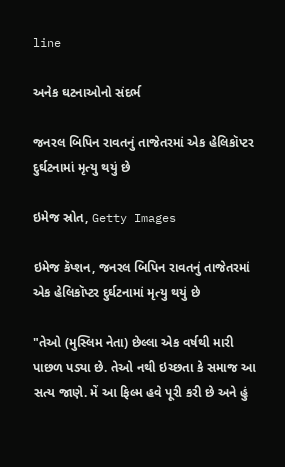line

અનેક ઘટનાઓનો સંદર્ભ

જનરલ બિપિન રાવતનું તાજેતરમાં એક હેલિકૉપ્ટર દુર્ઘટનામાં મૃત્યુ થયું છે

ઇમેજ સ્રોત, Getty Images

ઇમેજ કૅપ્શન, જનરલ બિપિન રાવતનું તાજેતરમાં એક હેલિકૉપ્ટર દુર્ઘટનામાં મૃત્યુ થયું છે

"તેઓ (મુસ્લિમ નેતા) છેલ્લા એક વર્ષથી મારી પાછળ પડ્યા છે. તેઓ નથી ઇચ્છતા કે સમાજ આ સત્ય જાણે. મેં આ ફિલ્મ હવે પૂરી કરી છે અને હું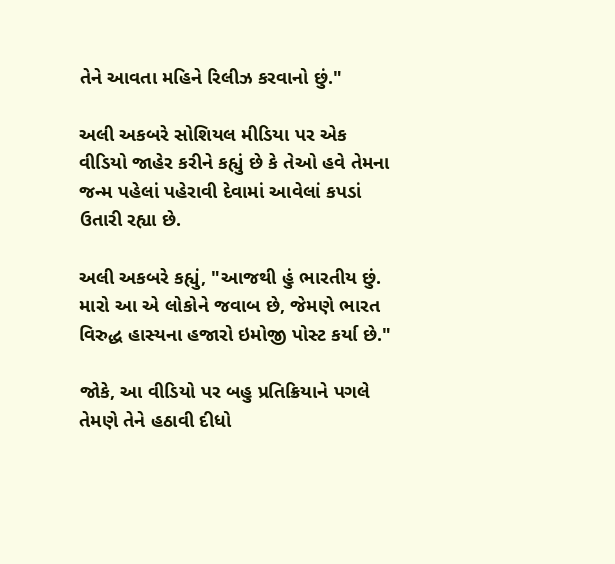તેને આવતા મહિને રિલીઝ કરવાનો છું."

અલી અકબરે સોશિયલ મીડિયા પર એક વીડિયો જાહેર કરીને કહ્યું છે કે તેઓ હવે તેમના જન્મ પહેલાં પહેરાવી દેવામાં આવેલાં કપડાં ઉતારી રહ્યા છે.

અલી અકબરે કહ્યું, "આજથી હું ભારતીય છું. મારો આ એ લોકોને જવાબ છે, જેમણે ભારત વિરુદ્ધ હાસ્યના હજારો ઇમોજી પોસ્ટ કર્યા છે."

જોકે, આ વીડિયો પર બહુ પ્રતિક્રિયાને પગલે તેમણે તેને હઠાવી દીધો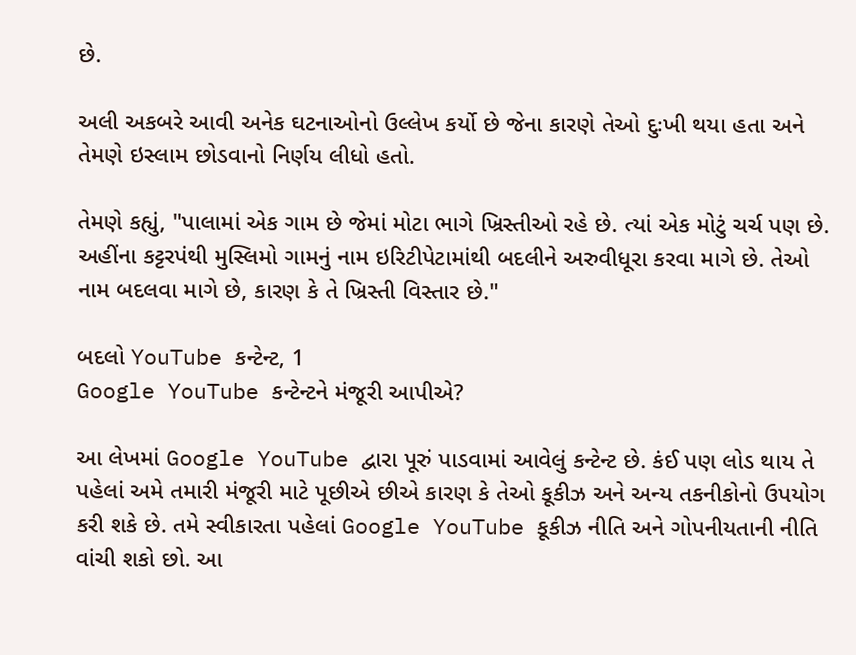છે.

અલી અકબરે આવી અનેક ઘટનાઓનો ઉલ્લેખ કર્યો છે જેના કારણે તેઓ દુઃખી થયા હતા અને તેમણે ઇસ્લામ છોડવાનો નિર્ણય લીધો હતો.

તેમણે કહ્યું, "પાલામાં એક ગામ છે જેમાં મોટા ભાગે ખ્રિસ્તીઓ રહે છે. ત્યાં એક મોટું ચર્ચ પણ છે. અહીંના કટ્ટરપંથી મુસ્લિમો ગામનું નામ ઇરિટીપેટામાંથી બદલીને અરુવીધૂરા કરવા માગે છે. તેઓ નામ બદલવા માગે છે, કારણ કે તે ખ્રિસ્તી વિસ્તાર છે."

બદલો YouTube કન્ટેન્ટ, 1
Google YouTube કન્ટેન્ટને મંજૂરી આપીએ?

આ લેખમાં Google YouTube દ્વારા પૂરું પાડવામાં આવેલું કન્ટેન્ટ છે. કંઈ પણ લોડ થાય તે પહેલાં અમે તમારી મંજૂરી માટે પૂછીએ છીએ કારણ કે તેઓ કૂકીઝ અને અન્ય તકનીકોનો ઉપયોગ કરી શકે છે. તમે સ્વીકારતા પહેલાં Google YouTube કૂકીઝ નીતિ અને ગોપનીયતાની નીતિ વાંચી શકો છો. આ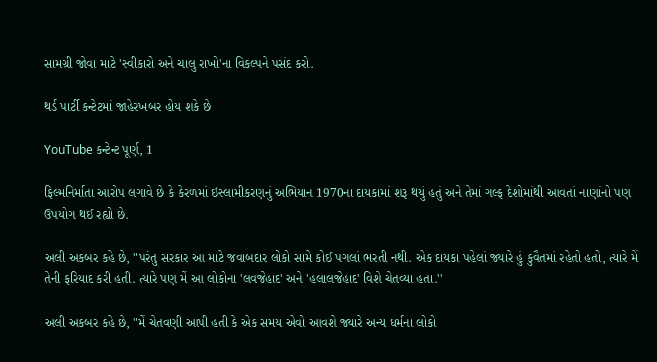સામગ્રી જોવા માટે 'સ્વીકારો અને ચાલુ રાખો'ના વિકલ્પને પસંદ કરો.

થર્ડ પાર્ટી કન્ટેટમાં જાહેરખબર હોય શકે છે

YouTube કન્ટેન્ટ પૂર્ણ, 1

ફિલ્મનિર્માતા આરોપ લગાવે છે કે કેરળમાં ઇસ્લામીકરણનું અભિયાન 1970ના દાયકામાં શરૂ થયું હતું અને તેમાં ગલ્ફ દેશોમાંથી આવતાં નાણાંનો પણ ઉપયોગ થઈ રહ્યો છે.

અલી અકબર કહે છે, "પરંતુ સરકાર આ માટે જવાબદાર લોકો સામે કોઈ પગલાં ભરતી નથી. એક દાયકા પહેલાં જ્યારે હું કુવૈતમાં રહેતો હતો, ત્યારે મેં તેની ફરિયાદ કરી હતી. ત્યારે પણ મેં આ લોકોના 'લવજેહાદ' અને 'હલાલજેહાદ' વિશે ચેતવ્યા હતા.''

અલી અકબર કહે છે, "મેં ચેતવણી આપી હતી કે એક સમય એવો આવશે જ્યારે અન્ય ધર્મના લોકો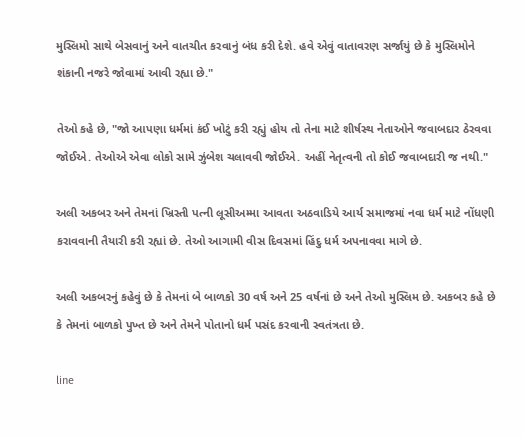મુસ્લિમો સાથે બેસવાનું અને વાતચીત કરવાનું બંધ કરી દેશે. હવે એવું વાતાવરણ સર્જાયું છે કે મુસ્લિમોને શંકાની નજરે જોવામાં આવી રહ્યા છે."

તેઓ કહે છે, "જો આપણા ધર્મમાં કંઈ ખોટું કરી રહ્યું હોય તો તેના માટે શીર્ષસ્થ નેતાઓને જવાબદાર ઠેરવવા જોઈએ. તેઓએ એવા લોકો સામે ઝુંબેશ ચલાવવી જોઈએ. અહીં નેતૃત્વની તો કોઈ જવાબદારી જ નથી."

અલી અકબર અને તેમનાં ખ્રિસ્તી પત્ની લૂસીઅમ્મા આવતા અઠવાડિયે આર્ય સમાજમાં નવા ધર્મ માટે નોંધણી કરાવવાની તૈયારી કરી રહ્યાં છે. તેઓ આગામી વીસ દિવસમાં હિંદુ ધર્મ અપનાવવા માગે છે.

અલી અકબરનું કહેવું છે કે તેમનાં બે બાળકો 30 વર્ષ અને 25 વર્ષનાં છે અને તેઓ મુસ્લિમ છે. અકબર કહે છે કે તેમનાં બાળકો પુખ્ત છે અને તેમને પોતાનો ધર્મ પસંદ કરવાની સ્વતંત્રતા છે.

line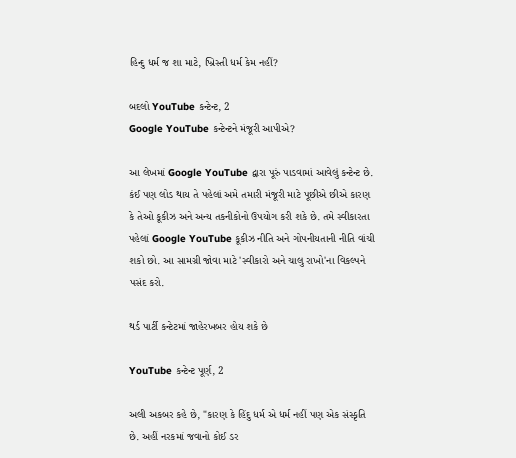હિન્દુ ધર્મ જ શા માટે, ખ્રિસ્તી ધર્મ કેમ નહીં?

બદલો YouTube કન્ટેન્ટ, 2
Google YouTube કન્ટેન્ટને મંજૂરી આપીએ?

આ લેખમાં Google YouTube દ્વારા પૂરું પાડવામાં આવેલું કન્ટેન્ટ છે. કંઈ પણ લોડ થાય તે પહેલાં અમે તમારી મંજૂરી માટે પૂછીએ છીએ કારણ કે તેઓ કૂકીઝ અને અન્ય તકનીકોનો ઉપયોગ કરી શકે છે. તમે સ્વીકારતા પહેલાં Google YouTube કૂકીઝ નીતિ અને ગોપનીયતાની નીતિ વાંચી શકો છો. આ સામગ્રી જોવા માટે 'સ્વીકારો અને ચાલુ રાખો'ના વિકલ્પને પસંદ કરો.

થર્ડ પાર્ટી કન્ટેટમાં જાહેરખબર હોય શકે છે

YouTube કન્ટેન્ટ પૂર્ણ, 2

અલી અકબર કહે છે, "કારણ કે હિંદુ ધર્મ એ ધર્મ નહીં પણ એક સંસ્કૃતિ છે. અહીં નરકમાં જવાનો કોઈ ડર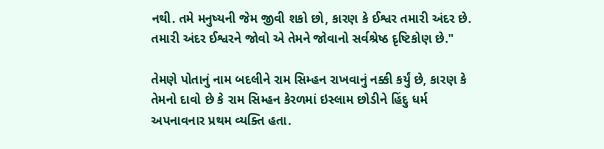નથી. તમે મનુષ્યની જેમ જીવી શકો છો, કારણ કે ઈશ્વર તમારી અંદર છે. તમારી અંદર ઈશ્વરને જોવો એ તેમને જોવાનો સર્વશ્રેષ્ઠ દૃષ્ટિકોણ છે."

તેમણે પોતાનું નામ બદલીને રામ સિમ્હન રાખવાનું નક્કી કર્યું છે, કારણ કે તેમનો દાવો છે કે રામ સિમ્હન કેરળમાં ઇસ્લામ છોડીને હિંદુ ધર્મ અપનાવનાર પ્રથમ વ્યક્તિ હતા.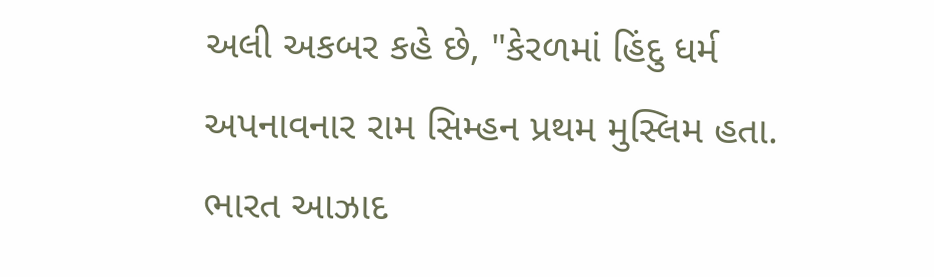અલી અકબર કહે છે, "કેરળમાં હિંદુ ધર્મ અપનાવનાર રામ સિમ્હન પ્રથમ મુસ્લિમ હતા. ભારત આઝાદ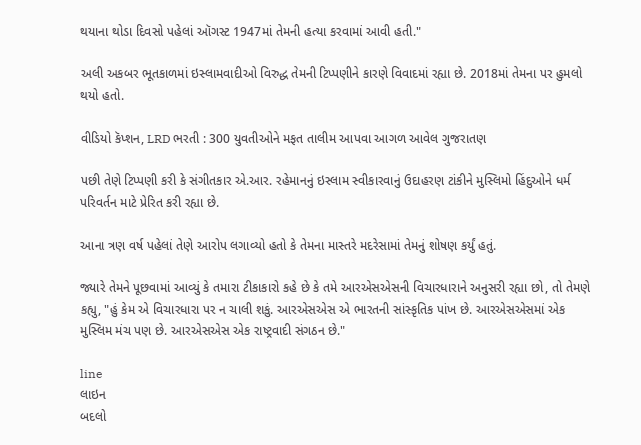થયાના થોડા દિવસો પહેલાં ઑગસ્ટ 1947માં તેમની હત્યા કરવામાં આવી હતી."

અલી અકબર ભૂતકાળમાં ઇસ્લામવાદીઓ વિરુદ્ધ તેમની ટિપ્પણીને કારણે વિવાદમાં રહ્યા છે. 2018માં તેમના પર હુમલો થયો હતો.

વીડિયો કૅપ્શન, LRD ભરતી : 300 યુવતીઓને મફત તાલીમ આપવા આગળ આવેલ ગુજરાતણ

પછી તેણે ટિપ્પણી કરી કે સંગીતકાર એ.આર. રહેમાનનું ઇસ્લામ સ્વીકારવાનું ઉદાહરણ ટાંકીને મુસ્લિમો હિંદુઓને ધર્મ પરિવર્તન માટે પ્રેરિત કરી રહ્યા છે.

આના ત્રણ વર્ષ પહેલાં તેણે આરોપ લગાવ્યો હતો કે તેમના માસ્તરે મદરેસામાં તેમનું શોષણ કર્યું હતું.

જ્યારે તેમને પૂછવામાં આવ્યું કે તમારા ટીકાકારો કહે છે કે તમે આરએસએસની વિચારધારાને અનુસરી રહ્યા છો, તો તેમણે કહ્યુ, "હું કેમ એ વિચારધારા પર ન ચાલી શકું. આરએસએસ એ ભારતની સાંસ્કૃતિક પાંખ છે. આરએસએસમાં એક મુસ્લિમ મંચ પણ છે. આરએસએસ એક રાષ્ટ્રવાદી સંગઠન છે."

line
લાઇન
બદલો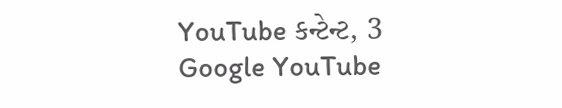YouTube કન્ટેન્ટ, 3
Google YouTube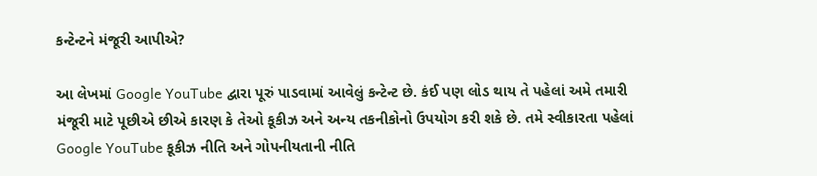કન્ટેન્ટને મંજૂરી આપીએ?

આ લેખમાં Google YouTube દ્વારા પૂરું પાડવામાં આવેલું કન્ટેન્ટ છે. કંઈ પણ લોડ થાય તે પહેલાં અમે તમારી મંજૂરી માટે પૂછીએ છીએ કારણ કે તેઓ કૂકીઝ અને અન્ય તકનીકોનો ઉપયોગ કરી શકે છે. તમે સ્વીકારતા પહેલાં Google YouTube કૂકીઝ નીતિ અને ગોપનીયતાની નીતિ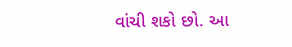વાંચી શકો છો. આ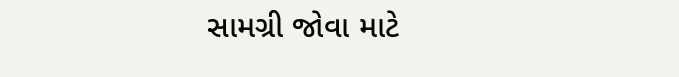સામગ્રી જોવા માટે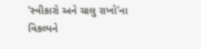'સ્વીકારો અને ચાલુ રાખો'ના વિકલ્પને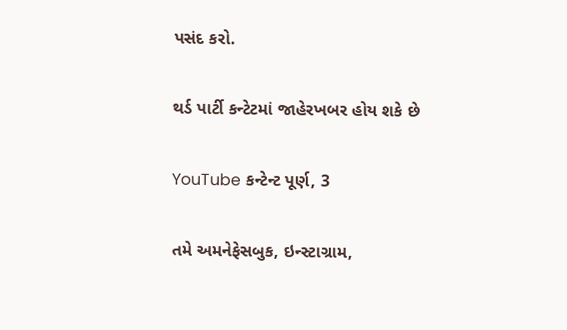પસંદ કરો.

થર્ડ પાર્ટી કન્ટેટમાં જાહેરખબર હોય શકે છે

YouTube કન્ટેન્ટ પૂર્ણ, 3

તમે અમનેફેસબુક, ઇન્સ્ટાગ્રામ,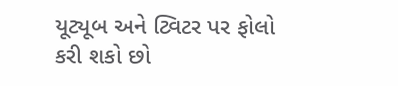યૂટ્યૂબ અને ટ્વિટર પર ફોલો કરી શકો છો